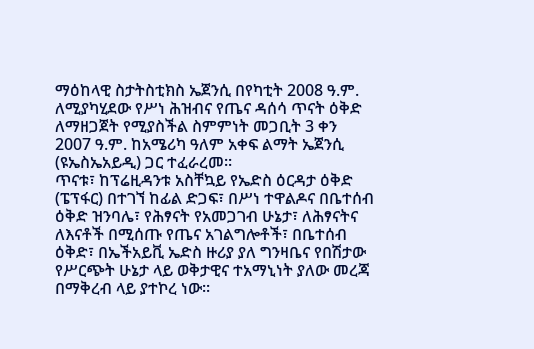ማዕከላዊ ስታትስቲክስ ኤጀንሲ በየካቲት 2008 ዓ.ም. ለሚያካሂደው የሥነ ሕዝብና የጤና ዳሰሳ ጥናት ዕቅድ ለማዘጋጀት የሚያስችል ስምምነት መጋቢት 3 ቀን 2007 ዓ.ም. ከአሜሪካ ዓለም አቀፍ ልማት ኤጀንሲ (ዩኤስኤአይዲ) ጋር ተፈራረመ፡፡
ጥናቱ፣ ከፕሬዚዳንቱ አስቸኳይ የኤድስ ዕርዳታ ዕቅድ (ፔፕፋር) በተገኘ ከፊል ድጋፍ፣ በሥነ ተዋልዶና በቤተሰብ ዕቅድ ዝንባሌ፣ የሕፃናት የአመጋገብ ሁኔታ፣ ለሕፃናትና ለእናቶች በሚሰጡ የጤና አገልግሎቶች፣ በቤተሰብ ዕቅድ፣ በኤችአይቪ ኤድስ ዙሪያ ያለ ግንዛቤና የበሽታው የሥርጭት ሁኔታ ላይ ወቅታዊና ተአማኒነት ያለው መረጃ በማቅረብ ላይ ያተኮረ ነው፡፡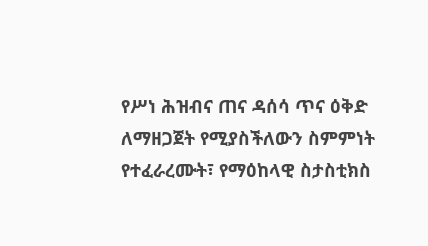የሥነ ሕዝብና ጠና ዳሰሳ ጥና ዕቅድ ለማዘጋጀት የሚያስችለውን ስምምነት የተፈራረሙት፣ የማዕከላዊ ስታስቲክስ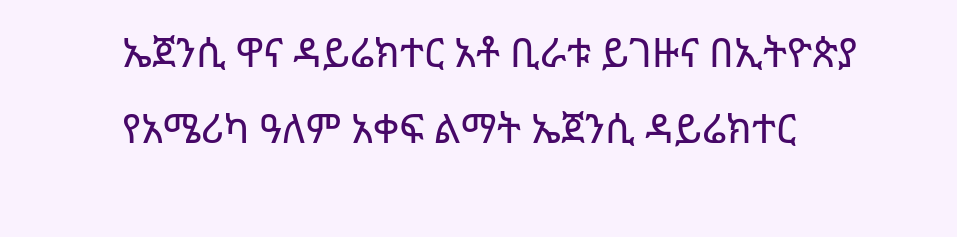ኤጀንሲ ዋና ዳይሬክተር አቶ ቢራቱ ይገዙና በኢትዮጵያ የአሜሪካ ዓለም አቀፍ ልማት ኤጀንሲ ዳይሬክተር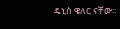ዴኒስ ዌለር ናቸው፡፡